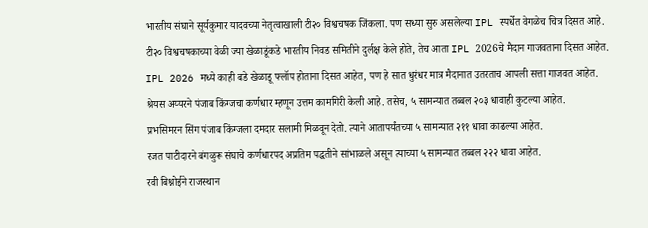भारतीय संघाने सूर्यकुमार यादवच्या नेतृत्वाखाली टी२० विश्वचषक जिंकला. पण सध्या सुरु असलेल्या IPL स्पर्धेत वेगळेच चित्र दिसत आहे.
टी२० विश्वचषकाच्या वेळी ज्या खेळाडूंकडे भारतीय निवड समितीने दुर्लक्ष केले होते, तेच आता IPL 2026चे मैदान गाजवताना दिसत आहेत.
IPL 2026 मध्ये काही बडे खेळाडू फ्लॉप होताना दिसत आहेत, पण हे सात धुरंधर मात्र मैदानात उतरताच आपली सत्ता गाजवत आहेत.
श्रेयस अय्यरने पंजाब किंग्जचा कर्णधार म्हणून उत्तम कामगिरी केली आहे. तसेच, ५ सामन्यात तब्बल २०३ धावाही कुटल्या आहेत.
प्रभसिमरन सिंग पंजाब किंग्जला दमदार सलामी मिळवून देतो. त्याने आतापर्यंतच्या ५ सामन्यात २११ धावा काढल्या आहेत.
रजत पाटीदारने बंगळुरू संघाचे कर्णधारपद अप्रतिम पद्धतीने सांभाळले असून त्याच्या ५ सामन्यात तब्बल २२२ धावा आहेत.
रवी बिश्नोईने राजस्थान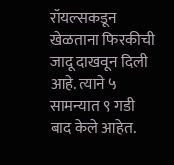रॉयल्सकडून खेळताना फिरकीची जादू दाखवून दिली आहे. त्याने ५ सामन्यात ९ गडी बाद केले आहेत.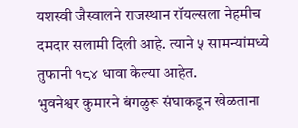यशस्वी जैस्वालने राजस्थान रॉयल्सला नेहमीच दमदार सलामी दिली आहे. त्याने ५ सामन्यांमध्ये तुफानी १८४ धावा केल्या आहेत.
भुवनेश्वर कुमारने बंगळुरू संघाकडून खेळताना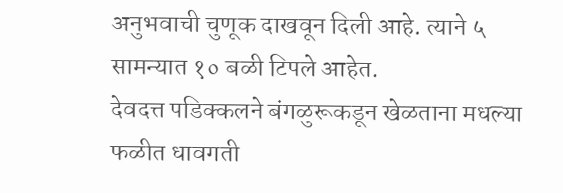अनुभवाची चुणूक दाखवून दिली आहे. त्याने ५ सामन्यात १० बळी टिपले आहेत.
देवदत्त पडिक्कलने बंगळुरूकडून खेळताना मधल्या फळीत धावगती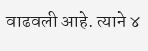वाढवली आहे. त्याने ४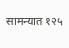सामन्यात १२५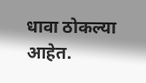धावा ठोकल्या आहेत.